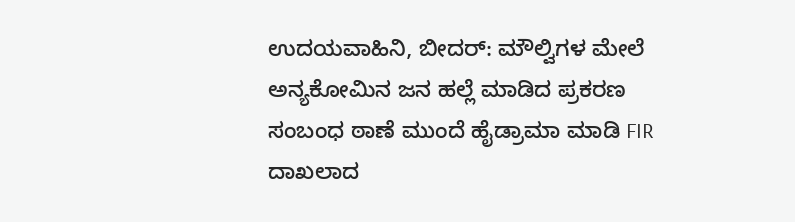ಉದಯವಾಹಿನಿ, ಬೀದರ್: ಮೌಲ್ವಿಗಳ ಮೇಲೆ ಅನ್ಯಕೋಮಿನ ಜನ ಹಲ್ಲೆ ಮಾಡಿದ ಪ್ರಕರಣ ಸಂಬಂಧ ಠಾಣೆ ಮುಂದೆ ಹೈಡ್ರಾಮಾ ಮಾಡಿ FIR ದಾಖಲಾದ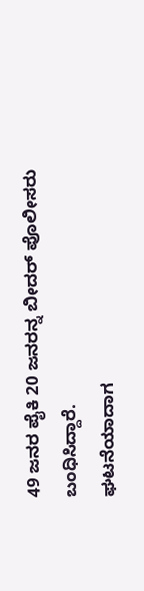49 ಜನರ ಪೈಕಿ 20 ಜನರನ್ನ ಬೀದರ್ ಪೊಲೀಸರು ಬಂಧಿಸಿದ್ದಾರೆ.
ಘಟನೆಯಾದಾಗ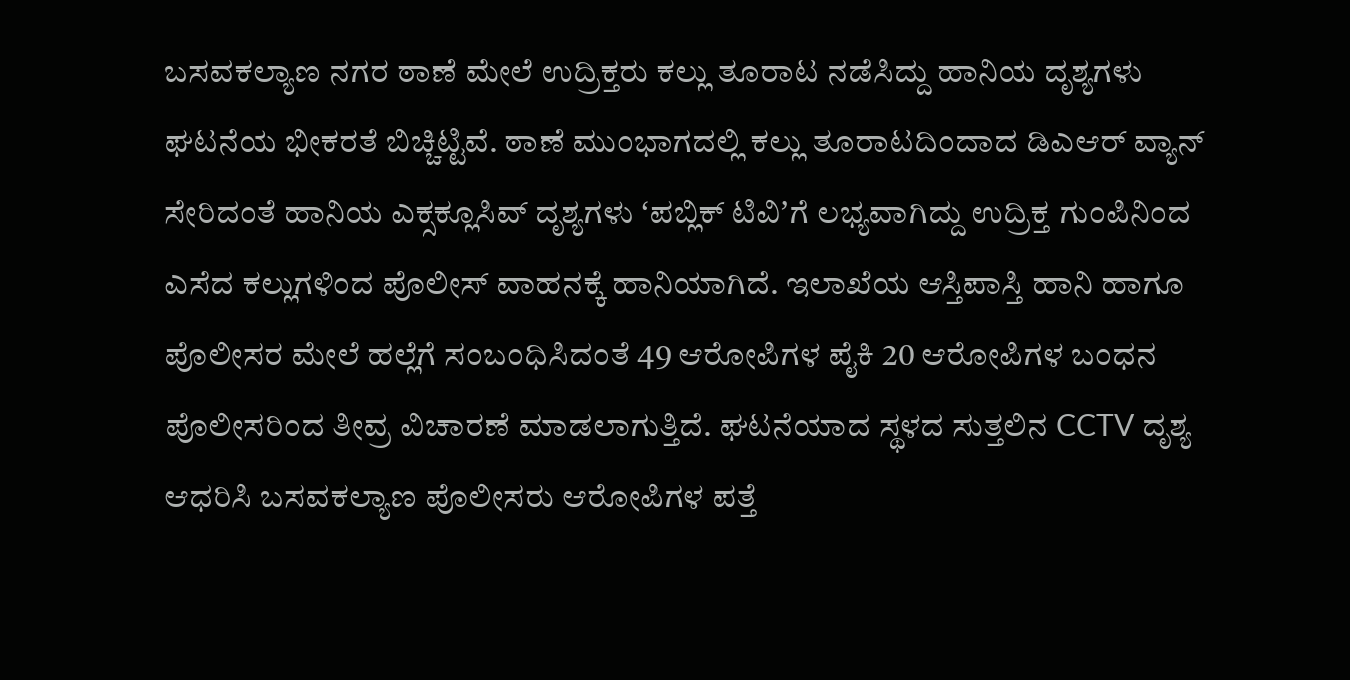ಬಸವಕಲ್ಯಾಣ ನಗರ ಠಾಣೆ ಮೇಲೆ ಉದ್ರಿಕ್ತರು ಕಲ್ಲು ತೂರಾಟ ನಡೆಸಿದ್ದು ಹಾನಿಯ ದೃಶ್ಯಗಳು ಘಟನೆಯ ಭೀಕರತೆ ಬಿಚ್ಚಿಟ್ಟಿವೆ. ಠಾಣೆ ಮುಂಭಾಗದಲ್ಲಿ ಕಲ್ಲು ತೂರಾಟದಿಂದಾದ ಡಿಎಆರ್ ವ್ಯಾನ್ ಸೇರಿದಂತೆ ಹಾನಿಯ ಎಕ್ಸಕ್ಲೂಸಿವ್ ದೃಶ್ಯಗಳು ʻಪಬ್ಲಿಕ್ ಟಿವಿʼಗೆ ಲಭ್ಯವಾಗಿದ್ದು ಉದ್ರಿಕ್ತ ಗುಂಪಿನಿಂದ ಎಸೆದ ಕಲ್ಲುಗಳಿಂದ ಪೊಲೀಸ್ ವಾಹನಕ್ಕೆ ಹಾನಿಯಾಗಿದೆ. ಇಲಾಖೆಯ ಆಸ್ತಿಪಾಸ್ತಿ ಹಾನಿ ಹಾಗೂ ಪೊಲೀಸರ ಮೇಲೆ ಹಲ್ಲೆಗೆ ಸಂಬಂಧಿಸಿದಂತೆ 49 ಆರೋಪಿಗಳ ಪೈಕಿ 20 ಆರೋಪಿಗಳ ಬಂಧನ ಪೊಲೀಸರಿಂದ ತೀವ್ರ ವಿಚಾರಣೆ ಮಾಡಲಾಗುತ್ತಿದೆ. ಘಟನೆಯಾದ ಸ್ಥಳದ ಸುತ್ತಲಿನ CCTV ದೃಶ್ಯ ಆಧರಿಸಿ ಬಸವಕಲ್ಯಾಣ ಪೊಲೀಸರು ಆರೋಪಿಗಳ ಪತ್ತೆ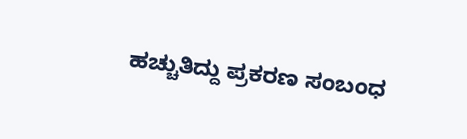ಹಚ್ಚುತಿದ್ದು ಪ್ರಕರಣ ಸಂಬಂಧ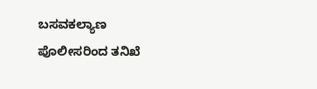ಬಸವಕಲ್ಯಾಣ ಪೊಲೀಸರಿಂದ ತನಿಖೆ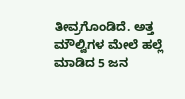ತೀವ್ರಗೊಂಡಿದೆ. ಅತ್ತ ಮೌಲ್ವಿಗಳ ಮೇಲೆ ಹಲ್ಲೆ ಮಾಡಿದ 5 ಜನ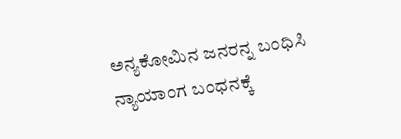ಅನ್ಯಕೋಮಿನ ಜನರನ್ನ ಬಂಧಿಸಿ ನ್ಯಾಯಾಂಗ ಬಂಧನಕ್ಕೆ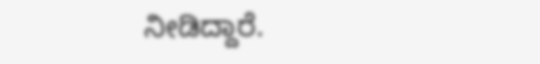ನೀಡಿದ್ದಾರೆ.